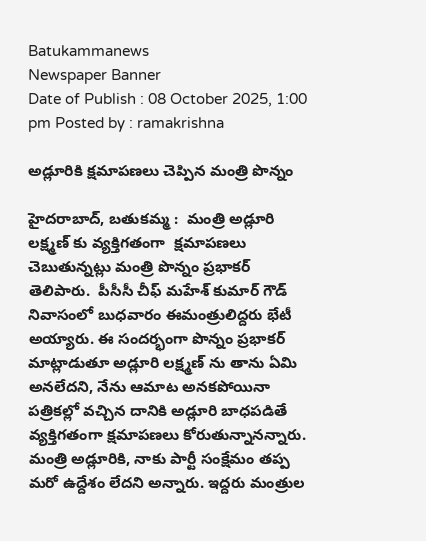Batukammanews
Newspaper Banner
Date of Publish : 08 October 2025, 1:00 pm Posted by : ramakrishna

అడ్లూరికి క్షమాపణలు చెప్పిన మంత్రి పొన్నం

హైదరాబాద్, బతుకమ్మ :  మంత్రి అడ్లూరి లక్ష్మణ్ కు వ్యక్తిగతంగా  క్షమాపణలు చెబుతున్నట్లు మంత్రి పొన్నం ప్రభాకర్ తెలిపారు.  పీసీసీ చీఫ్ మహేశ్ కుమార్ గౌడ్ నివాసంలో బుధవారం ఈమంత్రులిద్దరు భేటీ అయ్యారు. ఈ సందర్భంగా పొన్నం ప్రభాకర్ మాట్లాడుతూ అడ్లూరి లక్ష్మణ్ ను తాను ఏమి అనలేదని, నేను ఆమాట అనకపోయినా పత్రికల్లో వచ్చిన దానికి అడ్లూరి బాధపడితే వ్యక్తిగతంగా క్షమాపణలు కోరుతున్నానన్నారు. మంత్రి అడ్లూరికి, నాకు పార్టీ సంక్షేమం తప్ప మరో ఉద్దేశం లేదని అన్నారు. ఇద్దరు మంత్రుల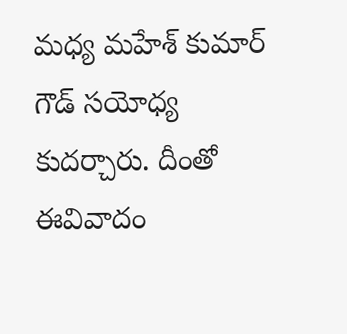మధ్య మహేశ్ కుమార్ గౌడ్ సయోధ్య కుదర్చారు. దీంతో ఈవివాదం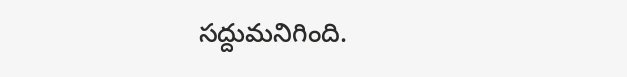సద్దుమనిగింది.